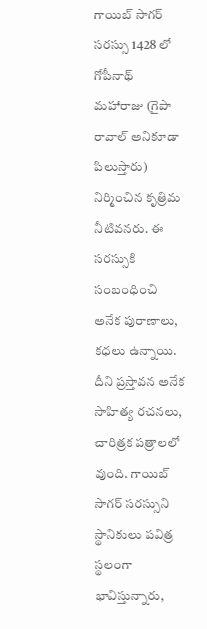గాయిబ్ సాగర్ సరస్సు 1428 లో గోపీనాథ్ మహారాజు (గైపా రావాల్ అనికూడా పిలుస్తారు) నిర్మించిన కృత్రిమ నీటివనరు. ఈ సరస్సుకి సంబంధించి అనేక పురాణాలు, కధలు ఉన్నాయి. దీని ప్రస్తావన అనేక సాహిత్య రచనలు, చారిత్రక పత్రాలలో వుంది. గాయిబ్ సాగర్ సరస్సుని స్థానికులు పవిత్ర స్థలంగా భావిస్తున్నారు,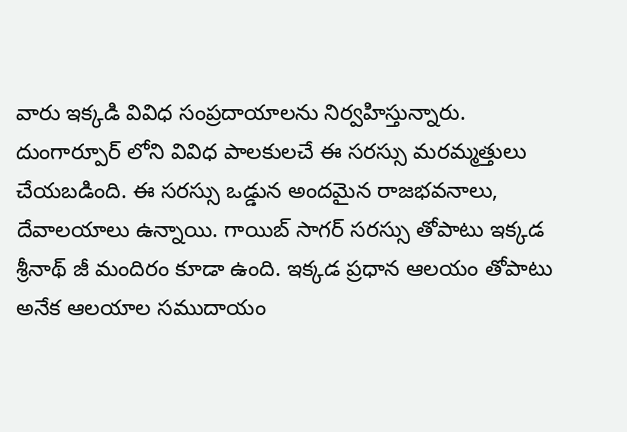వారు ఇక్కడి వివిధ సంప్రదాయాలను నిర్వహిస్తున్నారు. దుంగార్పూర్ లోని వివిధ పాలకులచే ఈ సరస్సు మరమ్మత్తులు చేయబడింది. ఈ సరస్సు ఒడ్డున అందమైన రాజభవనాలు, దేవాలయాలు ఉన్నాయి. గాయిబ్ సాగర్ సరస్సు తోపాటు ఇక్కడ శ్రీనాథ్ జీ మందిరం కూడా ఉంది. ఇక్కడ ప్రధాన ఆలయం తోపాటు అనేక ఆలయాల సముదాయం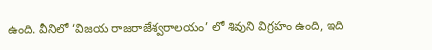ఉంది. వీనిలో ‘విజయ రాజరాజేశ్వరాలయం’ లో శివుని విగ్రహం ఉంది, ఇది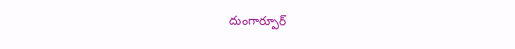దుంగార్పూర్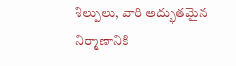శిల్పులు, వారి అద్భుతమైన నిర్మాణానికి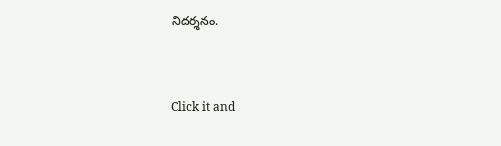నిదర్శనం.



Click it and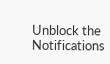Unblock the Notifications